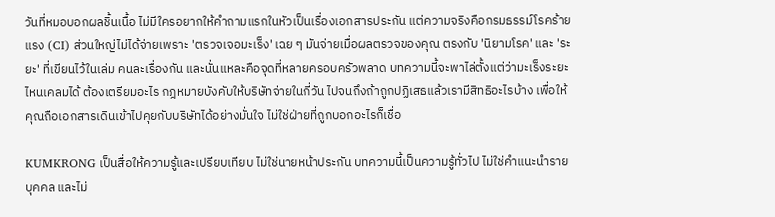วันที่หมอบอกผลชิ้นเนื้อ ไม่มีใครอยากให้คำถามแรกในหัวเป็นเรื่องเอกสารประกัน แต่ความจริงคือกรมธรรม์โรคร้ายแรง (CI) ส่วนใหญ่ไม่ได้จ่ายเพราะ 'ตรวจเจอมะเร็ง' เฉย ๆ มันจ่ายเมื่อผลตรวจของคุณ ตรงกับ 'นิยามโรค' และ 'ระยะ' ที่เขียนไว้ในเล่ม คนละเรื่องกัน และนั่นแหละคือจุดที่หลายครอบครัวพลาด บทความนี้จะพาไล่ตั้งแต่ว่ามะเร็งระยะไหนเคลมได้ ต้องเตรียมอะไร กฎหมายบังคับให้บริษัทจ่ายในกี่วัน ไปจนถึงถ้าถูกปฏิเสธแล้วเรามีสิทธิอะไรบ้าง เพื่อให้คุณถือเอกสารเดินเข้าไปคุยกับบริษัทได้อย่างมั่นใจ ไม่ใช่ฝ่ายที่ถูกบอกอะไรก็เชื่อ

KUMKRONG เป็นสื่อให้ความรู้และเปรียบเทียบ ไม่ใช่นายหน้าประกัน บทความนี้เป็นความรู้ทั่วไป ไม่ใช่คำแนะนำรายบุคคล และไม่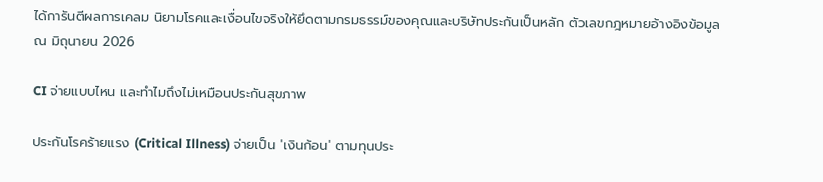ได้การันตีผลการเคลม นิยามโรคและเงื่อนไขจริงให้ยึดตามกรมธรรม์ของคุณและบริษัทประกันเป็นหลัก ตัวเลขกฎหมายอ้างอิงข้อมูล ณ มิถุนายน 2026

CI จ่ายแบบไหน และทำไมถึงไม่เหมือนประกันสุขภาพ

ประกันโรคร้ายแรง (Critical Illness) จ่ายเป็น 'เงินก้อน' ตามทุนประ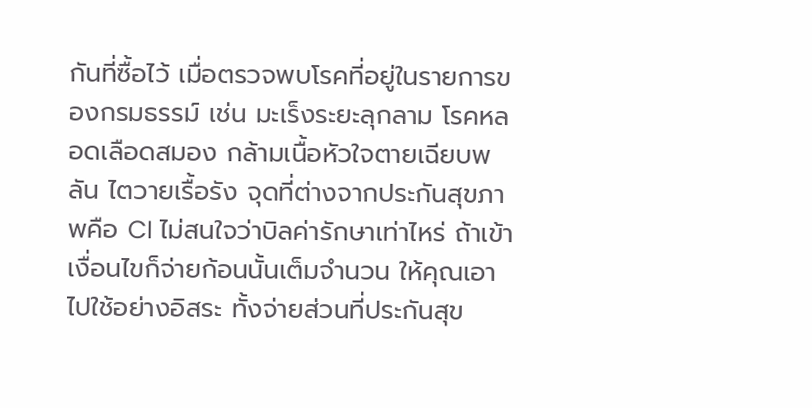กันที่ซื้อไว้ เมื่อตรวจพบโรคที่อยู่ในรายการของกรมธรรม์ เช่น มะเร็งระยะลุกลาม โรคหลอดเลือดสมอง กล้ามเนื้อหัวใจตายเฉียบพลัน ไตวายเรื้อรัง จุดที่ต่างจากประกันสุขภาพคือ CI ไม่สนใจว่าบิลค่ารักษาเท่าไหร่ ถ้าเข้าเงื่อนไขก็จ่ายก้อนนั้นเต็มจำนวน ให้คุณเอาไปใช้อย่างอิสระ ทั้งจ่ายส่วนที่ประกันสุข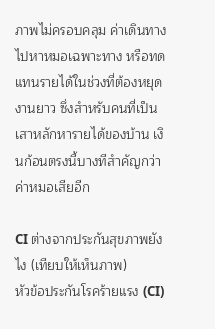ภาพไม่ครอบคลุม ค่าเดินทางไปหาหมอเฉพาะทาง หรือทดแทนรายได้ในช่วงที่ต้องหยุดงานยาว ซึ่งสำหรับคนที่เป็นเสาหลักหารายได้ของบ้าน เงินก้อนตรงนี้บางทีสำคัญกว่าค่าหมอเสียอีก

CI ต่างจากประกันสุขภาพยังไง (เทียบให้เห็นภาพ)
หัวข้อประกันโรคร้ายแรง (CI)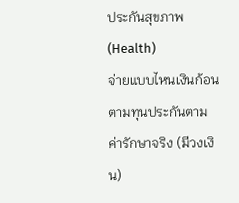ประกันสุขภาพ (Health)
จ่ายแบบไหนเงินก้อนตามทุนประกันตามค่ารักษาจริง (มีวงเงิน)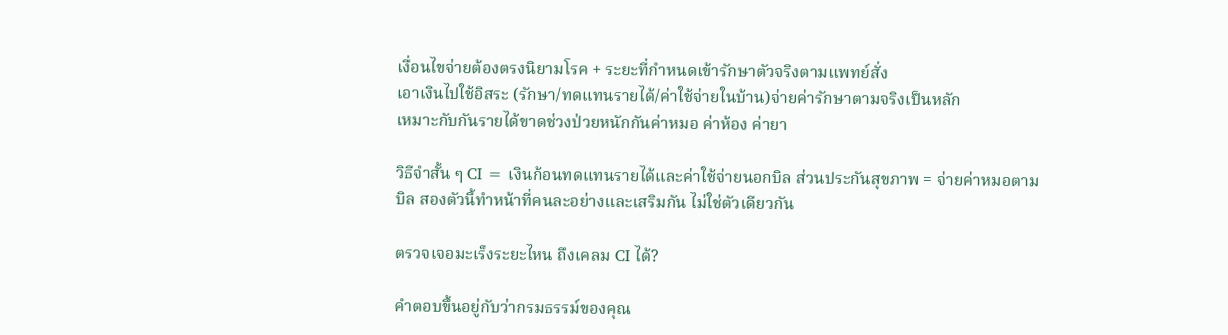เงื่อนไขจ่ายต้องตรงนิยามโรค + ระยะที่กำหนดเข้ารักษาตัวจริงตามแพทย์สั่ง
เอาเงินไปใช้อิสระ (รักษา/ทดแทนรายได้/ค่าใช้จ่ายในบ้าน)จ่ายค่ารักษาตามจริงเป็นหลัก
เหมาะกับกันรายได้ขาดช่วงป่วยหนักกันค่าหมอ ค่าห้อง ค่ายา

วิธีจำสั้น ๆ CI = เงินก้อนทดแทนรายได้และค่าใช้จ่ายนอกบิล ส่วนประกันสุขภาพ = จ่ายค่าหมอตามบิล สองตัวนี้ทำหน้าที่คนละอย่างและเสริมกัน ไม่ใช่ตัวเดียวกัน

ตรวจเจอมะเร็งระยะไหน ถึงเคลม CI ได้?

คำตอบขึ้นอยู่กับว่ากรมธรรม์ของคุณ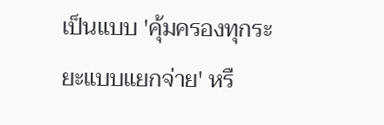เป็นแบบ 'คุ้มครองทุกระยะแบบแยกจ่าย' หรื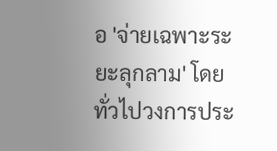อ 'จ่ายเฉพาะระยะลุกลาม' โดยทั่วไปวงการประ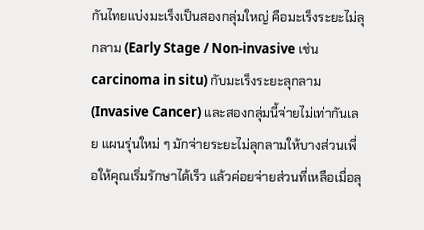กันไทยแบ่งมะเร็งเป็นสองกลุ่มใหญ่ คือมะเร็งระยะไม่ลุกลาม (Early Stage / Non-invasive เช่น carcinoma in situ) กับมะเร็งระยะลุกลาม (Invasive Cancer) และสองกลุ่มนี้จ่ายไม่เท่ากันเลย แผนรุ่นใหม่ ๆ มักจ่ายระยะไม่ลุกลามให้บางส่วนเพื่อให้คุณเริ่มรักษาได้เร็ว แล้วค่อยจ่ายส่วนที่เหลือเมื่อลุ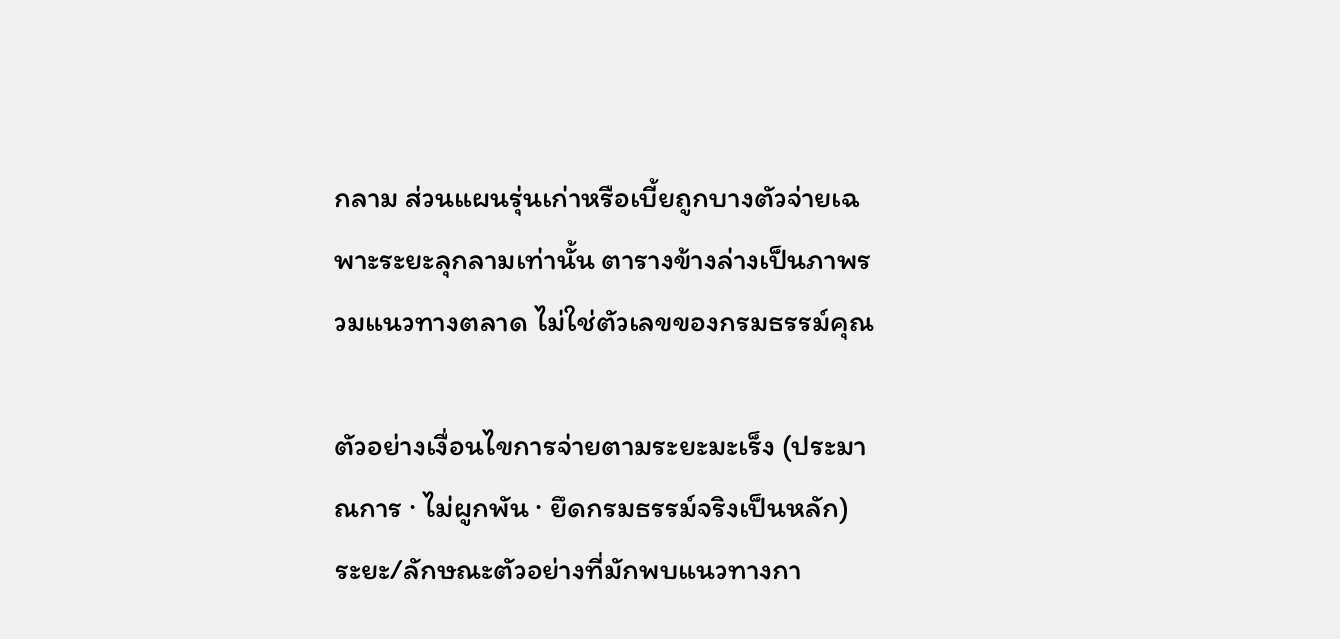กลาม ส่วนแผนรุ่นเก่าหรือเบี้ยถูกบางตัวจ่ายเฉพาะระยะลุกลามเท่านั้น ตารางข้างล่างเป็นภาพรวมแนวทางตลาด ไม่ใช่ตัวเลขของกรมธรรม์คุณ

ตัวอย่างเงื่อนไขการจ่ายตามระยะมะเร็ง (ประมาณการ · ไม่ผูกพัน · ยึดกรมธรรม์จริงเป็นหลัก)
ระยะ/ลักษณะตัวอย่างที่มักพบแนวทางกา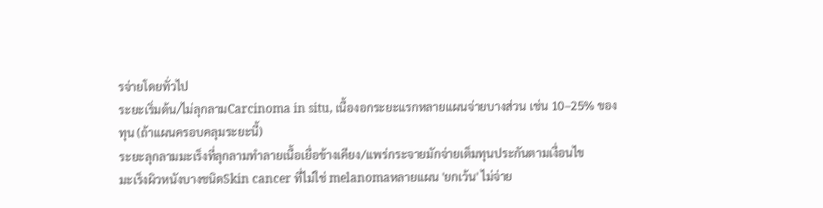รจ่ายโดยทั่วไป
ระยะเริ่มต้น/ไม่ลุกลามCarcinoma in situ, เนื้องอกระยะแรกหลายแผนจ่ายบางส่วน เช่น 10–25% ของทุน (ถ้าแผนครอบคลุมระยะนี้)
ระยะลุกลามมะเร็งที่ลุกลามทำลายเนื้อเยื่อข้างเคียง/แพร่กระจายมักจ่ายเต็มทุนประกันตามเงื่อนไข
มะเร็งผิวหนังบางชนิดSkin cancer ที่ไม่ใช่ melanomaหลายแผน 'ยกเว้น' ไม่จ่าย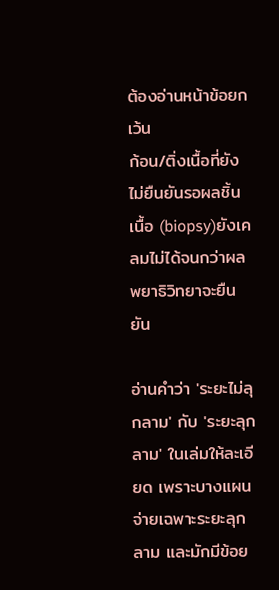ต้องอ่านหน้าข้อยกเว้น
ก้อน/ติ่งเนื้อที่ยังไม่ยืนยันรอผลชิ้นเนื้อ (biopsy)ยังเคลมไม่ได้จนกว่าผลพยาธิวิทยาจะยืนยัน

อ่านคำว่า 'ระยะไม่ลุกลาม' กับ 'ระยะลุกลาม' ในเล่มให้ละเอียด เพราะบางแผนจ่ายเฉพาะระยะลุกลาม และมักมีข้อย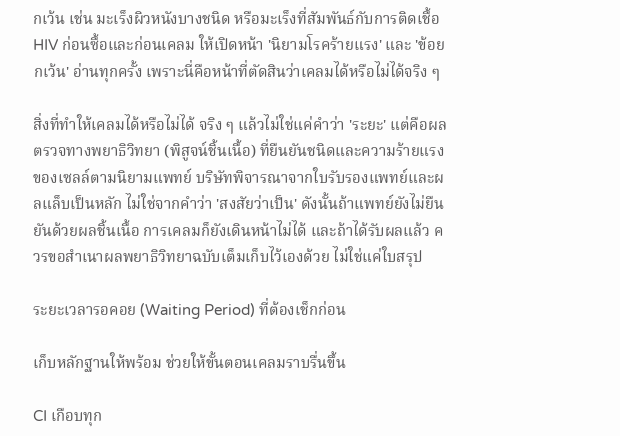กเว้น เช่น มะเร็งผิวหนังบางชนิด หรือมะเร็งที่สัมพันธ์กับการติดเชื้อ HIV ก่อนซื้อและก่อนเคลม ให้เปิดหน้า 'นิยามโรคร้ายแรง' และ 'ข้อยกเว้น' อ่านทุกครั้ง เพราะนี่คือหน้าที่ตัดสินว่าเคลมได้หรือไม่ได้จริง ๆ

สิ่งที่ทำให้เคลมได้หรือไม่ได้ จริง ๆ แล้วไม่ใช่แค่คำว่า 'ระยะ' แต่คือผลตรวจทางพยาธิวิทยา (พิสูจน์ชิ้นเนื้อ) ที่ยืนยันชนิดและความร้ายแรงของเซลล์ตามนิยามแพทย์ บริษัทพิจารณาจากใบรับรองแพทย์และผลแล็บเป็นหลัก ไม่ใช่จากคำว่า 'สงสัยว่าเป็น' ดังนั้นถ้าแพทย์ยังไม่ยืนยันด้วยผลชิ้นเนื้อ การเคลมก็ยังเดินหน้าไม่ได้ และถ้าได้รับผลแล้ว ควรขอสำเนาผลพยาธิวิทยาฉบับเต็มเก็บไว้เองด้วย ไม่ใช่แค่ใบสรุป

ระยะเวลารอคอย (Waiting Period) ที่ต้องเช็กก่อน

เก็บหลักฐานให้พร้อม ช่วยให้ขั้นตอนเคลมราบรื่นขึ้น

CI เกือบทุก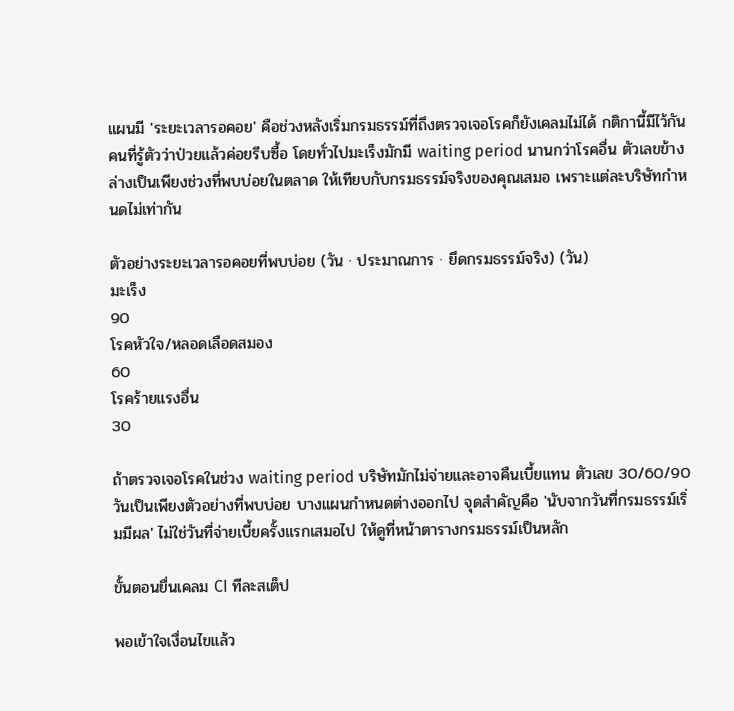แผนมี 'ระยะเวลารอคอย' คือช่วงหลังเริ่มกรมธรรม์ที่ถึงตรวจเจอโรคก็ยังเคลมไม่ได้ กติกานี้มีไว้กันคนที่รู้ตัวว่าป่วยแล้วค่อยรีบซื้อ โดยทั่วไปมะเร็งมักมี waiting period นานกว่าโรคอื่น ตัวเลขข้างล่างเป็นเพียงช่วงที่พบบ่อยในตลาด ให้เทียบกับกรมธรรม์จริงของคุณเสมอ เพราะแต่ละบริษัทกำหนดไม่เท่ากัน

ตัวอย่างระยะเวลารอคอยที่พบบ่อย (วัน · ประมาณการ · ยึดกรมธรรม์จริง) (วัน)
มะเร็ง
90
โรคหัวใจ/หลอดเลือดสมอง
60
โรคร้ายแรงอื่น
30

ถ้าตรวจเจอโรคในช่วง waiting period บริษัทมักไม่จ่ายและอาจคืนเบี้ยแทน ตัวเลข 30/60/90 วันเป็นเพียงตัวอย่างที่พบบ่อย บางแผนกำหนดต่างออกไป จุดสำคัญคือ 'นับจากวันที่กรมธรรม์เริ่มมีผล' ไม่ใช่วันที่จ่ายเบี้ยครั้งแรกเสมอไป ให้ดูที่หน้าตารางกรมธรรม์เป็นหลัก

ขั้นตอนยื่นเคลม CI ทีละสเต็ป

พอเข้าใจเงื่อนไขแล้ว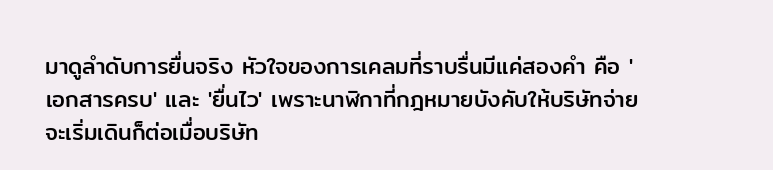มาดูลำดับการยื่นจริง หัวใจของการเคลมที่ราบรื่นมีแค่สองคำ คือ 'เอกสารครบ' และ 'ยื่นไว' เพราะนาฬิกาที่กฎหมายบังคับให้บริษัทจ่าย จะเริ่มเดินก็ต่อเมื่อบริษัท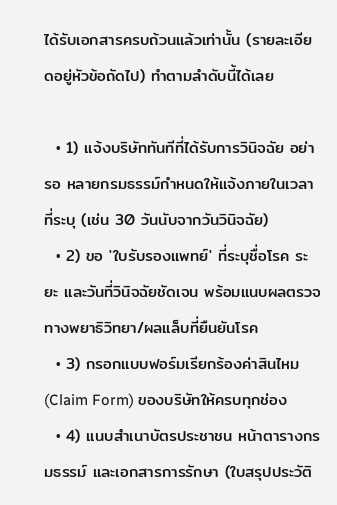ได้รับเอกสารครบถ้วนแล้วเท่านั้น (รายละเอียดอยู่หัวข้อถัดไป) ทำตามลำดับนี้ได้เลย

  • 1) แจ้งบริษัททันทีที่ได้รับการวินิจฉัย อย่ารอ หลายกรมธรรม์กำหนดให้แจ้งภายในเวลาที่ระบุ (เช่น 30 วันนับจากวันวินิจฉัย)
  • 2) ขอ 'ใบรับรองแพทย์' ที่ระบุชื่อโรค ระยะ และวันที่วินิจฉัยชัดเจน พร้อมแนบผลตรวจทางพยาธิวิทยา/ผลแล็บที่ยืนยันโรค
  • 3) กรอกแบบฟอร์มเรียกร้องค่าสินไหม (Claim Form) ของบริษัทให้ครบทุกช่อง
  • 4) แนบสำเนาบัตรประชาชน หน้าตารางกรมธรรม์ และเอกสารการรักษา (ใบสรุปประวัติ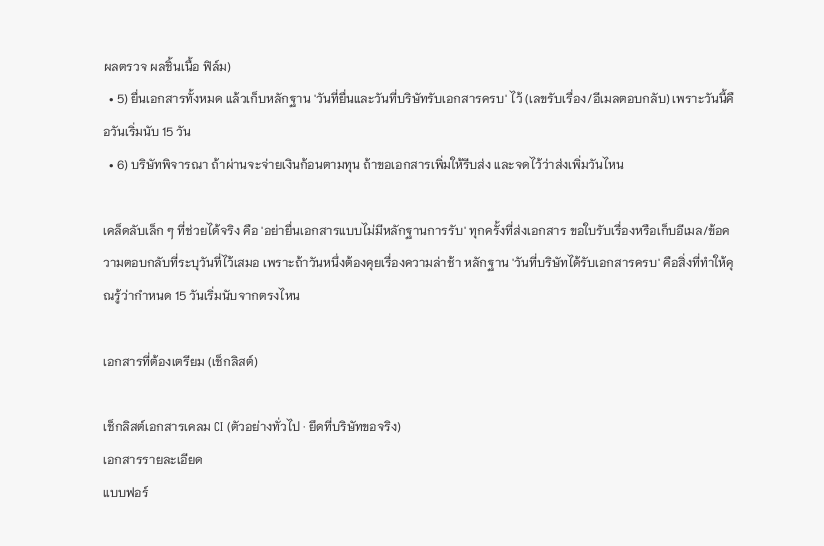ผลตรวจ ผลชิ้นเนื้อ ฟิล์ม)
  • 5) ยื่นเอกสารทั้งหมด แล้วเก็บหลักฐาน 'วันที่ยื่นและวันที่บริษัทรับเอกสารครบ' ไว้ (เลขรับเรื่อง/อีเมลตอบกลับ) เพราะวันนี้คือวันเริ่มนับ 15 วัน
  • 6) บริษัทพิจารณา ถ้าผ่านจะจ่ายเงินก้อนตามทุน ถ้าขอเอกสารเพิ่มให้รีบส่ง และจดไว้ว่าส่งเพิ่มวันไหน

เคล็ดลับเล็ก ๆ ที่ช่วยได้จริง คือ 'อย่ายื่นเอกสารแบบไม่มีหลักฐานการรับ' ทุกครั้งที่ส่งเอกสาร ขอใบรับเรื่องหรือเก็บอีเมล/ข้อความตอบกลับที่ระบุวันที่ไว้เสมอ เพราะถ้าวันหนึ่งต้องคุยเรื่องความล่าช้า หลักฐาน 'วันที่บริษัทได้รับเอกสารครบ' คือสิ่งที่ทำให้คุณรู้ว่ากำหนด 15 วันเริ่มนับจากตรงไหน

เอกสารที่ต้องเตรียม (เช็กลิสต์)

เช็กลิสต์เอกสารเคลม CI (ตัวอย่างทั่วไป · ยึดที่บริษัทขอจริง)
เอกสารรายละเอียด
แบบฟอร์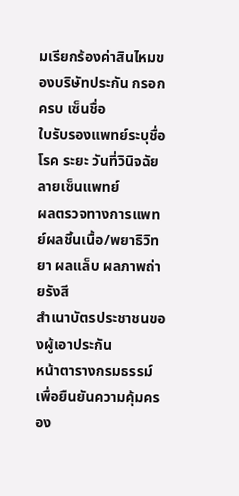มเรียกร้องค่าสินไหมของบริษัทประกัน กรอกครบ เซ็นชื่อ
ใบรับรองแพทย์ระบุชื่อโรค ระยะ วันที่วินิจฉัย ลายเซ็นแพทย์
ผลตรวจทางการแพทย์ผลชิ้นเนื้อ/พยาธิวิทยา ผลแล็บ ผลภาพถ่ายรังสี
สำเนาบัตรประชาชนของผู้เอาประกัน
หน้าตารางกรมธรรม์เพื่อยืนยันความคุ้มครอง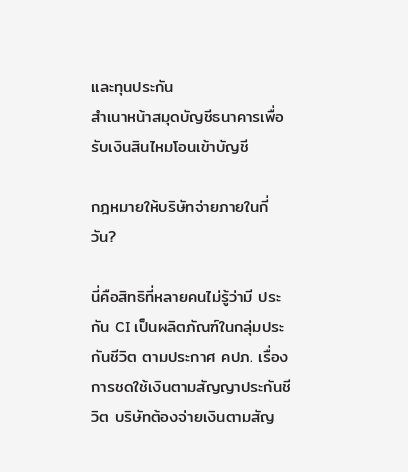และทุนประกัน
สำเนาหน้าสมุดบัญชีธนาคารเพื่อรับเงินสินไหมโอนเข้าบัญชี

กฎหมายให้บริษัทจ่ายภายในกี่วัน?

นี่คือสิทธิที่หลายคนไม่รู้ว่ามี ประกัน CI เป็นผลิตภัณฑ์ในกลุ่มประกันชีวิต ตามประกาศ คปภ. เรื่องการชดใช้เงินตามสัญญาประกันชีวิต บริษัทต้องจ่ายเงินตามสัญ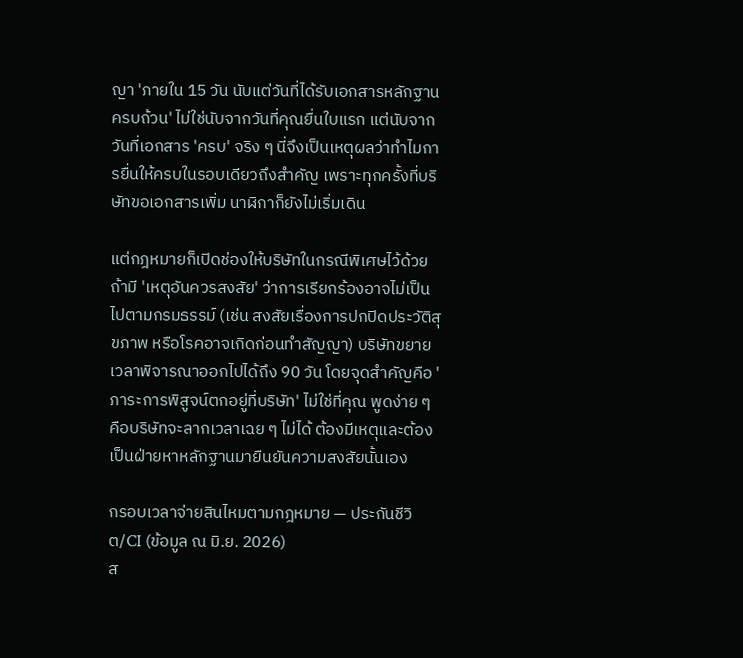ญา 'ภายใน 15 วัน นับแต่วันที่ได้รับเอกสารหลักฐานครบถ้วน' ไม่ใช่นับจากวันที่คุณยื่นใบแรก แต่นับจากวันที่เอกสาร 'ครบ' จริง ๆ นี่จึงเป็นเหตุผลว่าทำไมการยื่นให้ครบในรอบเดียวถึงสำคัญ เพราะทุกครั้งที่บริษัทขอเอกสารเพิ่ม นาฬิกาก็ยังไม่เริ่มเดิน

แต่กฎหมายก็เปิดช่องให้บริษัทในกรณีพิเศษไว้ด้วย ถ้ามี 'เหตุอันควรสงสัย' ว่าการเรียกร้องอาจไม่เป็นไปตามกรมธรรม์ (เช่น สงสัยเรื่องการปกปิดประวัติสุขภาพ หรือโรคอาจเกิดก่อนทำสัญญา) บริษัทขยายเวลาพิจารณาออกไปได้ถึง 90 วัน โดยจุดสำคัญคือ 'ภาระการพิสูจน์ตกอยู่ที่บริษัท' ไม่ใช่ที่คุณ พูดง่าย ๆ คือบริษัทจะลากเวลาเฉย ๆ ไม่ได้ ต้องมีเหตุและต้องเป็นฝ่ายหาหลักฐานมายืนยันความสงสัยนั้นเอง

กรอบเวลาจ่ายสินไหมตามกฎหมาย — ประกันชีวิต/CI (ข้อมูล ณ มิ.ย. 2026)
ส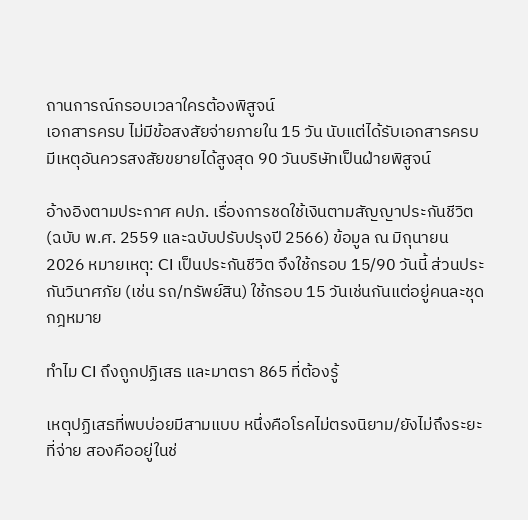ถานการณ์กรอบเวลาใครต้องพิสูจน์
เอกสารครบ ไม่มีข้อสงสัยจ่ายภายใน 15 วัน นับแต่ได้รับเอกสารครบ
มีเหตุอันควรสงสัยขยายได้สูงสุด 90 วันบริษัทเป็นฝ่ายพิสูจน์

อ้างอิงตามประกาศ คปภ. เรื่องการชดใช้เงินตามสัญญาประกันชีวิต (ฉบับ พ.ศ. 2559 และฉบับปรับปรุงปี 2566) ข้อมูล ณ มิถุนายน 2026 หมายเหตุ: CI เป็นประกันชีวิต จึงใช้กรอบ 15/90 วันนี้ ส่วนประกันวินาศภัย (เช่น รถ/ทรัพย์สิน) ใช้กรอบ 15 วันเช่นกันแต่อยู่คนละชุดกฎหมาย

ทำไม CI ถึงถูกปฏิเสธ และมาตรา 865 ที่ต้องรู้

เหตุปฏิเสธที่พบบ่อยมีสามแบบ หนึ่งคือโรคไม่ตรงนิยาม/ยังไม่ถึงระยะที่จ่าย สองคืออยู่ในช่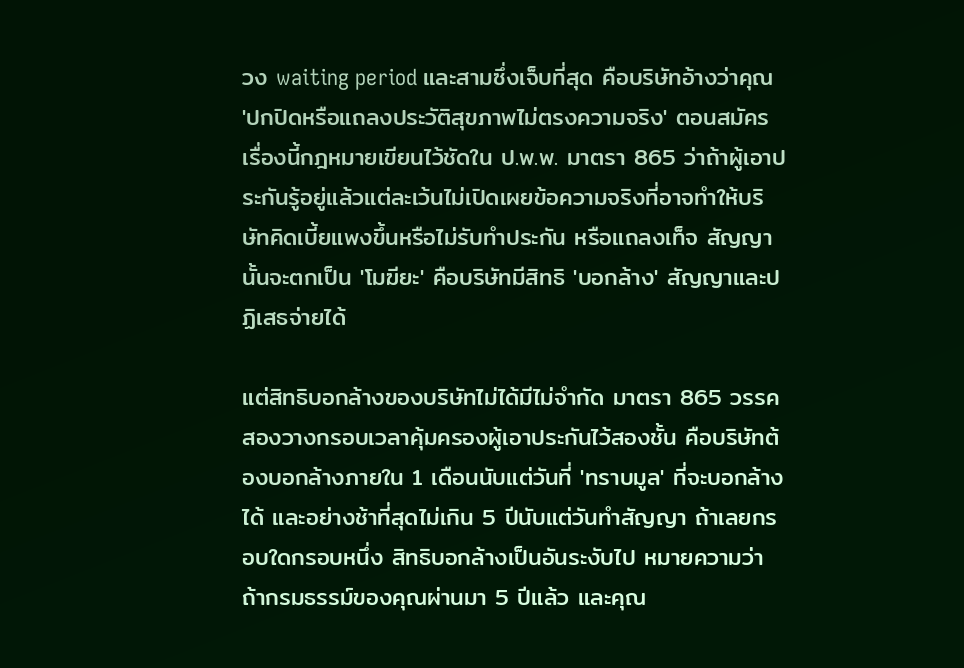วง waiting period และสามซึ่งเจ็บที่สุด คือบริษัทอ้างว่าคุณ 'ปกปิดหรือแถลงประวัติสุขภาพไม่ตรงความจริง' ตอนสมัคร เรื่องนี้กฎหมายเขียนไว้ชัดใน ป.พ.พ. มาตรา 865 ว่าถ้าผู้เอาประกันรู้อยู่แล้วแต่ละเว้นไม่เปิดเผยข้อความจริงที่อาจทำให้บริษัทคิดเบี้ยแพงขึ้นหรือไม่รับทำประกัน หรือแถลงเท็จ สัญญานั้นจะตกเป็น 'โมฆียะ' คือบริษัทมีสิทธิ 'บอกล้าง' สัญญาและปฏิเสธจ่ายได้

แต่สิทธิบอกล้างของบริษัทไม่ได้มีไม่จำกัด มาตรา 865 วรรคสองวางกรอบเวลาคุ้มครองผู้เอาประกันไว้สองชั้น คือบริษัทต้องบอกล้างภายใน 1 เดือนนับแต่วันที่ 'ทราบมูล' ที่จะบอกล้างได้ และอย่างช้าที่สุดไม่เกิน 5 ปีนับแต่วันทำสัญญา ถ้าเลยกรอบใดกรอบหนึ่ง สิทธิบอกล้างเป็นอันระงับไป หมายความว่าถ้ากรมธรรม์ของคุณผ่านมา 5 ปีแล้ว และคุณ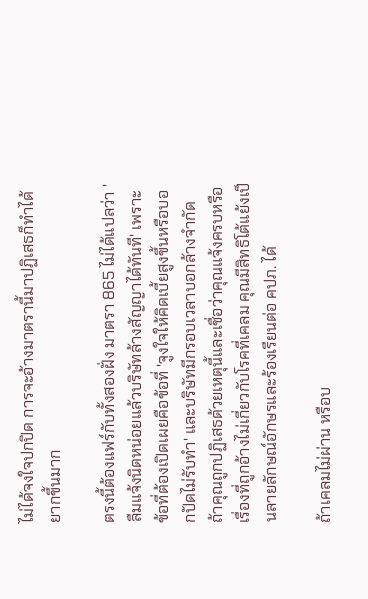ไม่ได้จงใจปกปิด การจะอ้างมาตรานี้มาปฏิเสธก็ทำได้ยากขึ้นมาก

ตรงนี้ต้องแฟร์กับทั้งสองฝั่ง มาตรา 865 ไม่ได้แปลว่า 'ลืมแจ้งนิดหน่อยแล้วบริษัทล้างสัญญาได้ทันที' เพราะข้อที่ต้องเปิดเผยคือข้อที่ 'จูงใจให้คิดเบี้ยสูงขึ้นหรือบอกปัดไม่รับทำ' และบริษัทมีกรอบเวลาบอกล้างจำกัด ถ้าคุณถูกปฏิเสธด้วยเหตุนี้และเชื่อว่าคุณแจ้งครบหรือเรื่องที่ถูกอ้างไม่เกี่ยวกับโรคที่เคลม คุณมีสิทธิโต้แย้งเป็นลายลักษณ์อักษรและร้องเรียนต่อ คปภ. ได้

ถ้าเคลมไม่ผ่าน หรือบ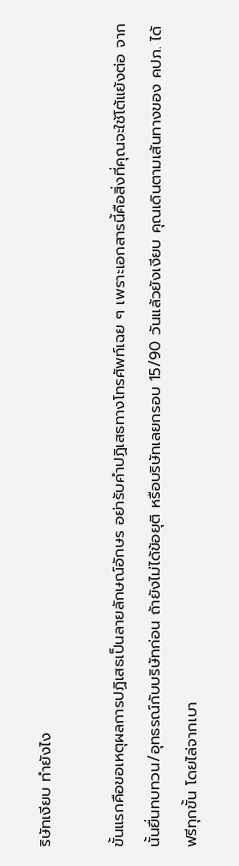ริษัทเงียบ ทำยังไง

ขั้นแรกคือขอเหตุผลการปฏิเสธเป็นลายลักษณ์อักษร อย่ารับคำปฏิเสธทางโทรศัพท์เฉย ๆ เพราะเอกสารนี้คือสิ่งที่คุณจะใช้โต้แย้งต่อ จากนั้นยื่นทบทวน/อุทธรณ์กับบริษัทก่อน ถ้ายังไม่ได้ข้อยุติ หรือบริษัทเลยกรอบ 15/90 วันแล้วยังเงียบ คุณเดินตามเส้นทางของ คปภ. ได้ฟรีทุกขั้น โดยไล่จากเบา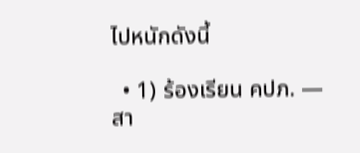ไปหนักดังนี้

  • 1) ร้องเรียน คปภ. — สา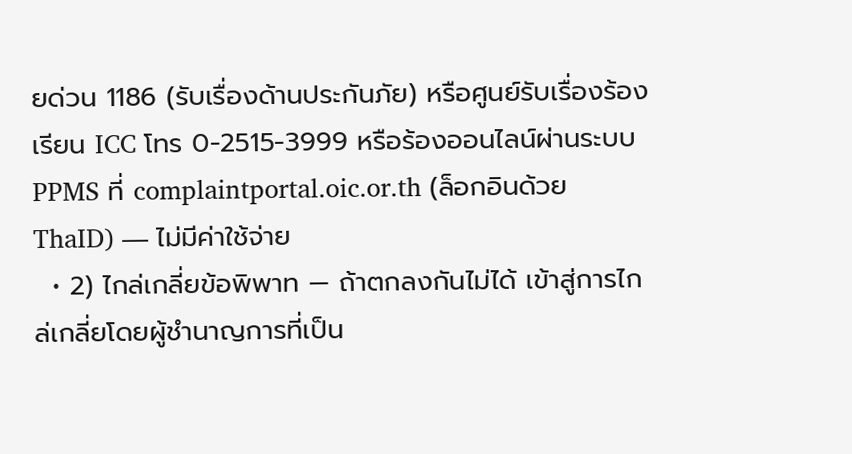ยด่วน 1186 (รับเรื่องด้านประกันภัย) หรือศูนย์รับเรื่องร้องเรียน ICC โทร 0-2515-3999 หรือร้องออนไลน์ผ่านระบบ PPMS ที่ complaintportal.oic.or.th (ล็อกอินด้วย ThaID) — ไม่มีค่าใช้จ่าย
  • 2) ไกล่เกลี่ยข้อพิพาท — ถ้าตกลงกันไม่ได้ เข้าสู่การไกล่เกลี่ยโดยผู้ชำนาญการที่เป็น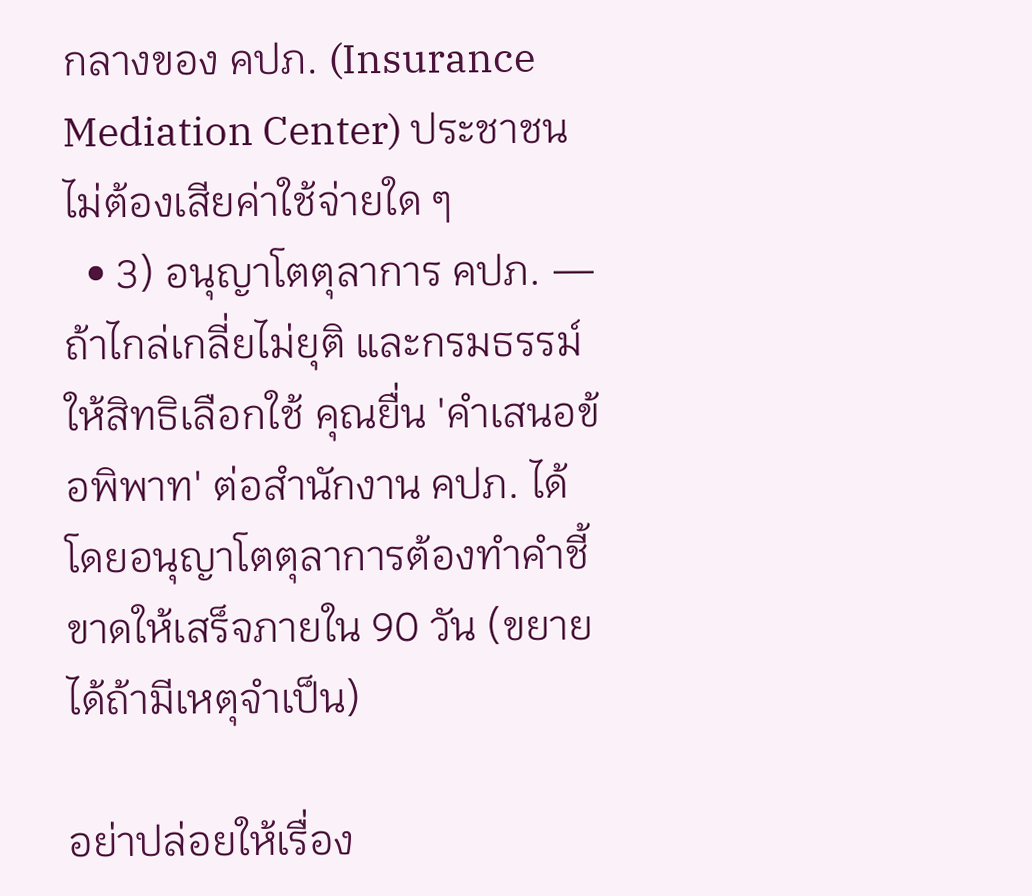กลางของ คปภ. (Insurance Mediation Center) ประชาชนไม่ต้องเสียค่าใช้จ่ายใด ๆ
  • 3) อนุญาโตตุลาการ คปภ. — ถ้าไกล่เกลี่ยไม่ยุติ และกรมธรรม์ให้สิทธิเลือกใช้ คุณยื่น 'คำเสนอข้อพิพาท' ต่อสำนักงาน คปภ. ได้ โดยอนุญาโตตุลาการต้องทำคำชี้ขาดให้เสร็จภายใน 90 วัน (ขยายได้ถ้ามีเหตุจำเป็น)

อย่าปล่อยให้เรื่อง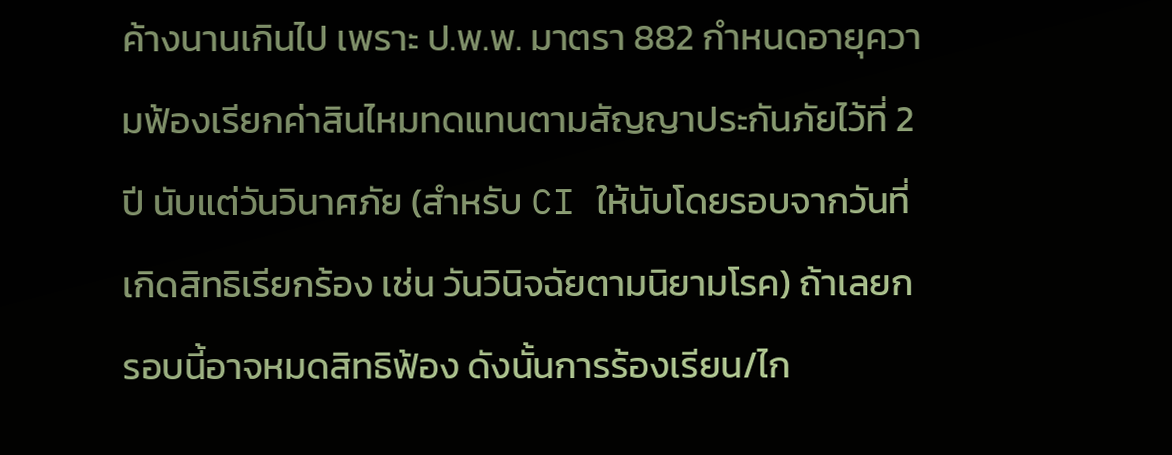ค้างนานเกินไป เพราะ ป.พ.พ. มาตรา 882 กำหนดอายุความฟ้องเรียกค่าสินไหมทดแทนตามสัญญาประกันภัยไว้ที่ 2 ปี นับแต่วันวินาศภัย (สำหรับ CI ให้นับโดยรอบจากวันที่เกิดสิทธิเรียกร้อง เช่น วันวินิจฉัยตามนิยามโรค) ถ้าเลยกรอบนี้อาจหมดสิทธิฟ้อง ดังนั้นการร้องเรียน/ไก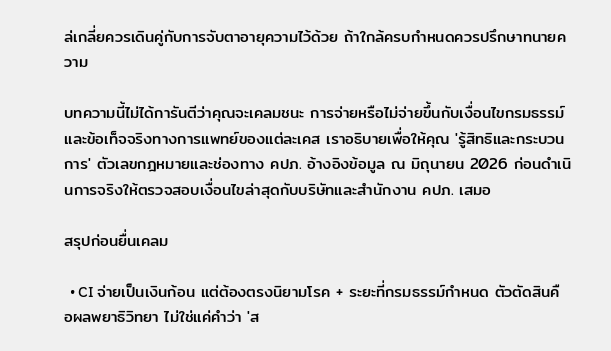ล่เกลี่ยควรเดินคู่กับการจับตาอายุความไว้ด้วย ถ้าใกล้ครบกำหนดควรปรึกษาทนายความ

บทความนี้ไม่ได้การันตีว่าคุณจะเคลมชนะ การจ่ายหรือไม่จ่ายขึ้นกับเงื่อนไขกรมธรรม์และข้อเท็จจริงทางการแพทย์ของแต่ละเคส เราอธิบายเพื่อให้คุณ 'รู้สิทธิและกระบวนการ' ตัวเลขกฎหมายและช่องทาง คปภ. อ้างอิงข้อมูล ณ มิถุนายน 2026 ก่อนดำเนินการจริงให้ตรวจสอบเงื่อนไขล่าสุดกับบริษัทและสำนักงาน คปภ. เสมอ

สรุปก่อนยื่นเคลม

  • CI จ่ายเป็นเงินก้อน แต่ต้องตรงนิยามโรค + ระยะที่กรมธรรม์กำหนด ตัวตัดสินคือผลพยาธิวิทยา ไม่ใช่แค่คำว่า 'ส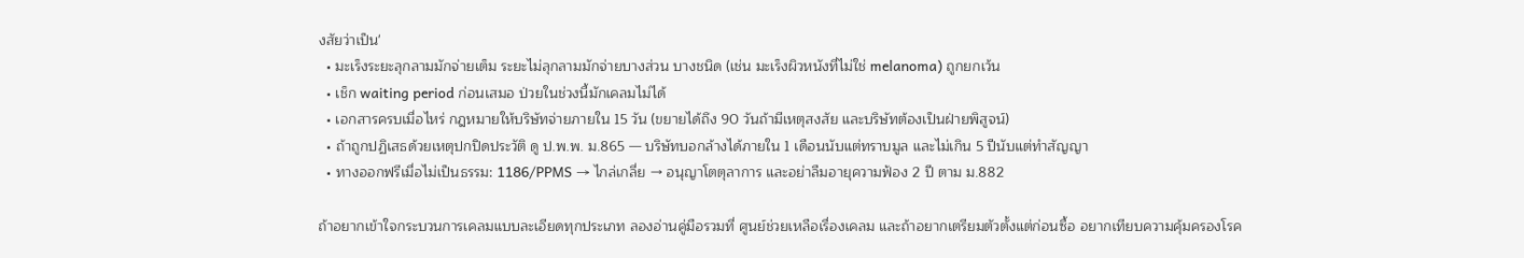งสัยว่าเป็น'
  • มะเร็งระยะลุกลามมักจ่ายเต็ม ระยะไม่ลุกลามมักจ่ายบางส่วน บางชนิด (เช่น มะเร็งผิวหนังที่ไม่ใช่ melanoma) ถูกยกเว้น
  • เช็ก waiting period ก่อนเสมอ ป่วยในช่วงนี้มักเคลมไม่ได้
  • เอกสารครบเมื่อไหร่ กฎหมายให้บริษัทจ่ายภายใน 15 วัน (ขยายได้ถึง 90 วันถ้ามีเหตุสงสัย และบริษัทต้องเป็นฝ่ายพิสูจน์)
  • ถ้าถูกปฏิเสธด้วยเหตุปกปิดประวัติ ดู ป.พ.พ. ม.865 — บริษัทบอกล้างได้ภายใน 1 เดือนนับแต่ทราบมูล และไม่เกิน 5 ปีนับแต่ทำสัญญา
  • ทางออกฟรีเมื่อไม่เป็นธรรม: 1186/PPMS → ไกล่เกลี่ย → อนุญาโตตุลาการ และอย่าลืมอายุความฟ้อง 2 ปี ตาม ม.882

ถ้าอยากเข้าใจกระบวนการเคลมแบบละเอียดทุกประเภท ลองอ่านคู่มือรวมที่ ศูนย์ช่วยเหลือเรื่องเคลม และถ้าอยากเตรียมตัวตั้งแต่ก่อนซื้อ อยากเทียบความคุ้มครองโรค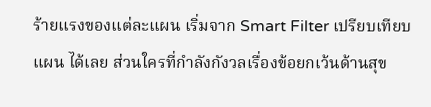ร้ายแรงของแต่ละแผน เริ่มจาก Smart Filter เปรียบเทียบแผน ได้เลย ส่วนใครที่กำลังกังวลเรื่องข้อยกเว้นด้านสุข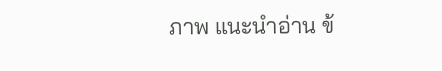ภาพ แนะนำอ่าน ข้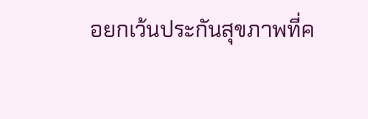อยกเว้นประกันสุขภาพที่ค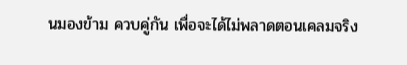นมองข้าม ควบคู่กัน เพื่อจะได้ไม่พลาดตอนเคลมจริง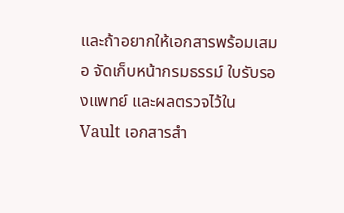และถ้าอยากให้เอกสารพร้อมเสมอ จัดเก็บหน้ากรมธรรม์ ใบรับรองแพทย์ และผลตรวจไว้ใน Vault เอกสารสำ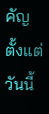คัญ ตั้งแต่วันนี้